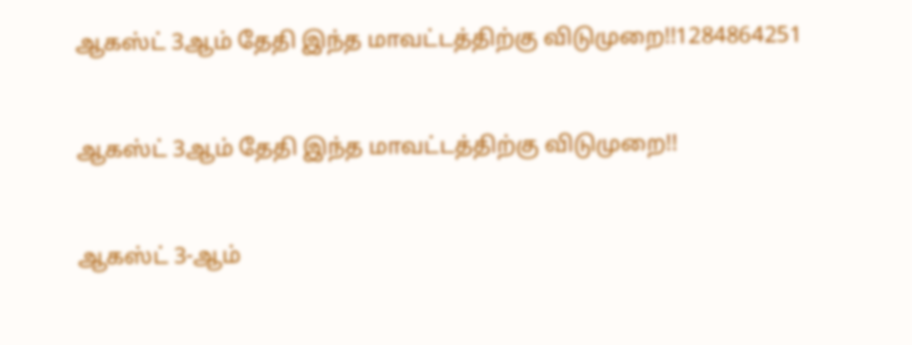ஆகஸ்ட் 3ஆம் தேதி இந்த மாவட்டத்திற்கு விடுமுறை!!1284864251


ஆகஸ்ட் 3ஆம் தேதி இந்த மாவட்டத்திற்கு விடுமுறை!!


ஆகஸ்ட் 3-ஆம்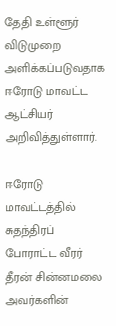தேதி உள்ளூர் விடுமுறை அளிக்கப்படுவதாக ஈரோடு மாவட்ட ஆட்சியர் அறிவித்துள்ளார்.

ஈரோடு மாவட்டத்தில் சுதந்திரப் போராட்ட வீரர் தீரன் சின்னமலை அவர்களின்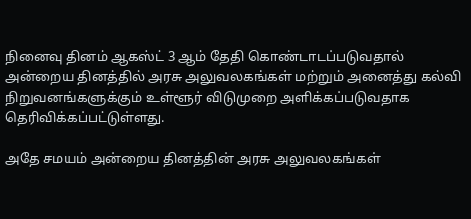நினைவு தினம் ஆகஸ்ட் 3 ஆம் தேதி கொண்டாடப்படுவதால் அன்றைய தினத்தில் அரசு அலுவலகங்கள் மற்றும் அனைத்து கல்வி நிறுவனங்களுக்கும் உள்ளூர் விடுமுறை அளிக்கப்படுவதாக தெரிவிக்கப்பட்டுள்ளது.

அதே சமயம் அன்றைய தினத்தின் அரசு அலுவலகங்கள்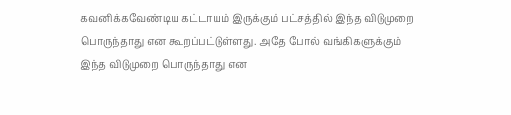கவனிக்கவேண்டிய கட்டாயம் இருக்கும் பட்சத்தில் இந்த விடுமுறை பொருந்தாது என கூறப்பட்டுள்ளது. அதே போல் வங்கிகளுக்கும் இந்த விடுமுறை பொருந்தாது என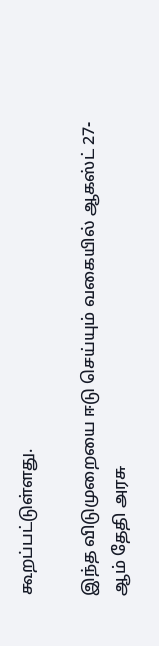கூறப்பட்டுள்ளது.

இந்த விடுமுறையை ஈடு செய்யும் வகையில் ஆகஸ்ட் 27-ஆம் தேதி அரசு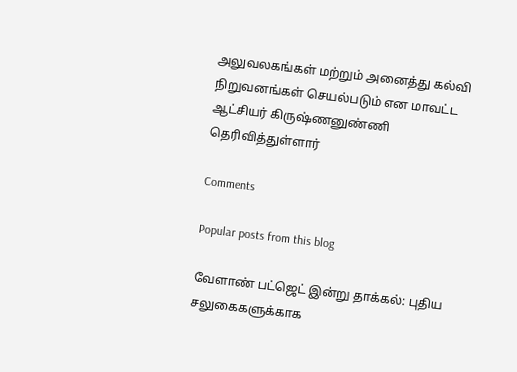அலுவலகங்கள் மற்றும் அனைத்து கல்வி நிறுவனங்கள் செயல்படும் என மாவட்ட ஆட்சியர் கிருஷ்ணனுண்ணி தெரிவித்துள்ளார்

Comments

Popular posts from this blog

வேளாண் பட்ஜெட் இன்று தாக்கல்: புதிய சலுகைகளுக்காக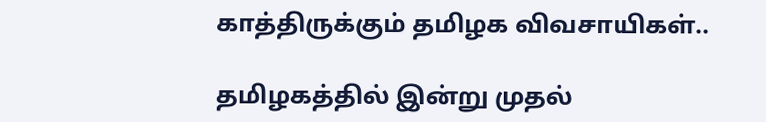காத்திருக்கும் தமிழக விவசாயிகள்..

தமிழகத்தில் இன்று முதல்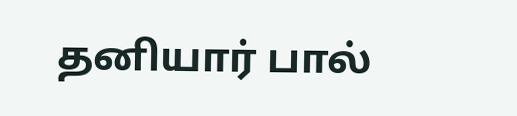தனியார் பால்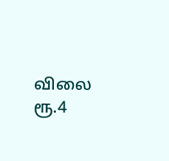விலை ரூ.4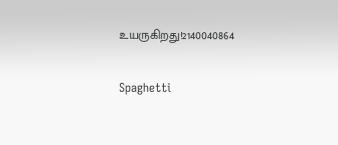உயருகிறது!2140040864

Spaghetti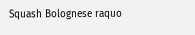Squash Bolognese raquo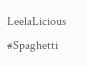LeelaLicious #Spaghetti